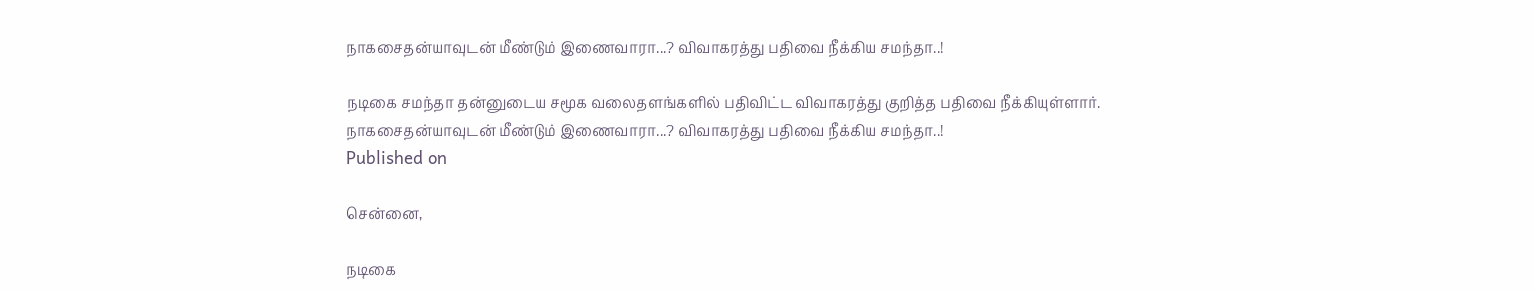நாகசைதன்யாவுடன் மீண்டும் இணைவாரா...? விவாகரத்து பதிவை நீக்கிய சமந்தா..!

நடிகை சமந்தா தன்னுடைய சமூக வலைதளங்களில் பதிவிட்ட விவாகரத்து குறித்த பதிவை நீக்கியுள்ளார்.
நாகசைதன்யாவுடன் மீண்டும் இணைவாரா...? விவாகரத்து பதிவை நீக்கிய சமந்தா..!
Published on

சென்னை,

நடிகை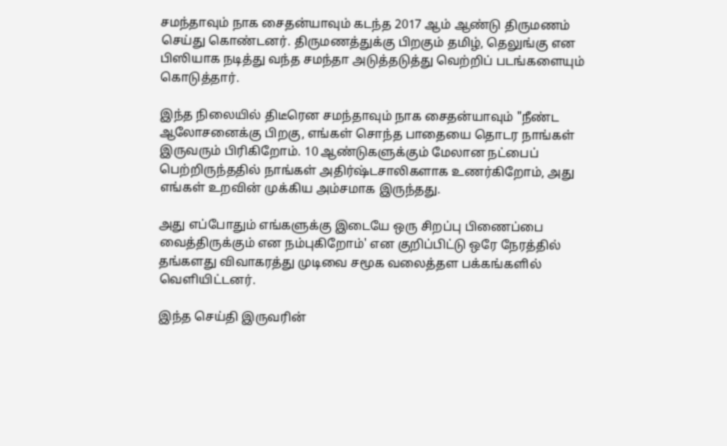சமந்தாவும் நாக சைதன்யாவும் கடந்த 2017 ஆம் ஆண்டு திருமணம் செய்து கொண்டனர். திருமணத்துக்கு பிறகும் தமிழ், தெலுங்கு என பிஸியாக நடித்து வந்த சமந்தா அடுத்தடுத்து வெற்றிப் படங்களையும் கொடுத்தார்.

இந்த நிலையில் திடீரென சமந்தாவும் நாக சைதன்யாவும் "நீண்ட ஆலோசனைக்கு பிறகு, எங்கள் சொந்த பாதையை தொடர நாங்கள் இருவரும் பிரிகிறோம். 10 ஆண்டுகளுக்கும் மேலான நட்பைப் பெற்றிருந்ததில் நாங்கள் அதிர்ஷ்டசாலிகளாக உணர்கிறோம், அது எங்கள் உறவின் முக்கிய அம்சமாக இருந்தது.

அது எப்போதும் எங்களுக்கு இடையே ஒரு சிறப்பு பிணைப்பை வைத்திருக்கும் என நம்புகிறோம்' என குறிப்பிட்டு ஒரே நேரத்தில் தங்களது விவாகரத்து முடிவை சமூக வலைத்தள பக்கங்களில் வெளியிட்டனர்.

இந்த செய்தி இருவரின்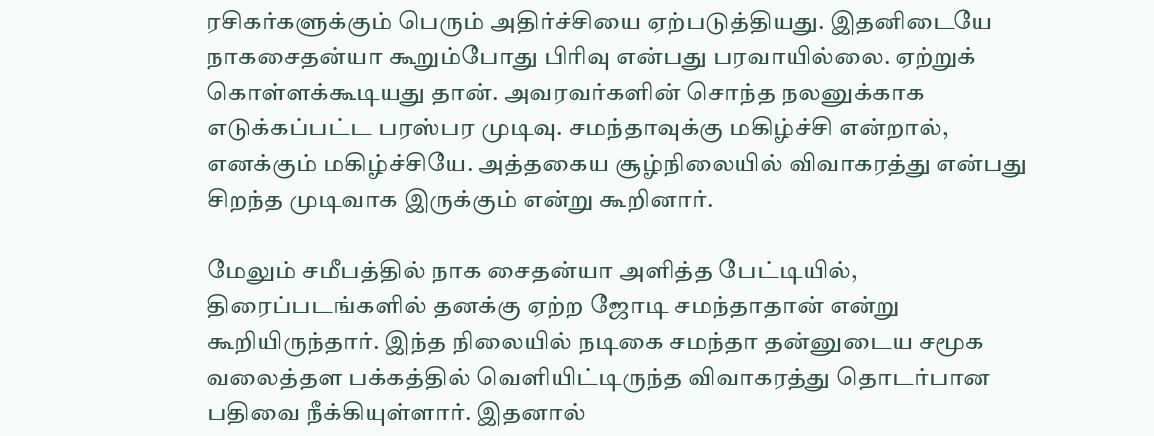ரசிகர்களுக்கும் பெரும் அதிர்ச்சியை ஏற்படுத்தியது. இதனிடையே நாகசைதன்யா கூறும்போது பிரிவு என்பது பரவாயில்லை. ஏற்றுக் கொள்ளக்கூடியது தான். அவரவர்களின் சொந்த நலனுக்காக எடுக்கப்பட்ட பரஸ்பர முடிவு. சமந்தாவுக்கு மகிழ்ச்சி என்றால், எனக்கும் மகிழ்ச்சியே. அத்தகைய சூழ்நிலையில் விவாகரத்து என்பது சிறந்த முடிவாக இருக்கும் என்று கூறினார்.

மேலும் சமீபத்தில் நாக சைதன்யா அளித்த பேட்டியில், திரைப்படங்களில் தனக்கு ஏற்ற ஜோடி சமந்தாதான் என்று கூறியிருந்தார். இந்த நிலையில் நடிகை சமந்தா தன்னுடைய சமூக வலைத்தள பக்கத்தில் வெளியிட்டிருந்த விவாகரத்து தொடர்பான பதிவை நீக்கியுள்ளார். இதனால்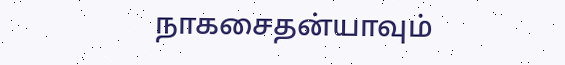நாகசைதன்யாவும்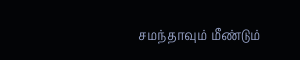சமந்தாவும் மீண்டும்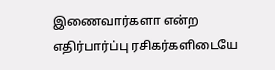இணைவார்களா என்ற எதிர்பார்ப்பு ரசிகர்களிடையே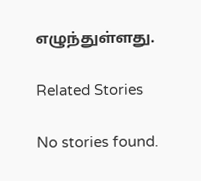எழுந்துள்ளது.

Related Stories

No stories found.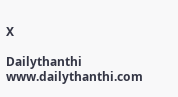X

Dailythanthi
www.dailythanthi.com